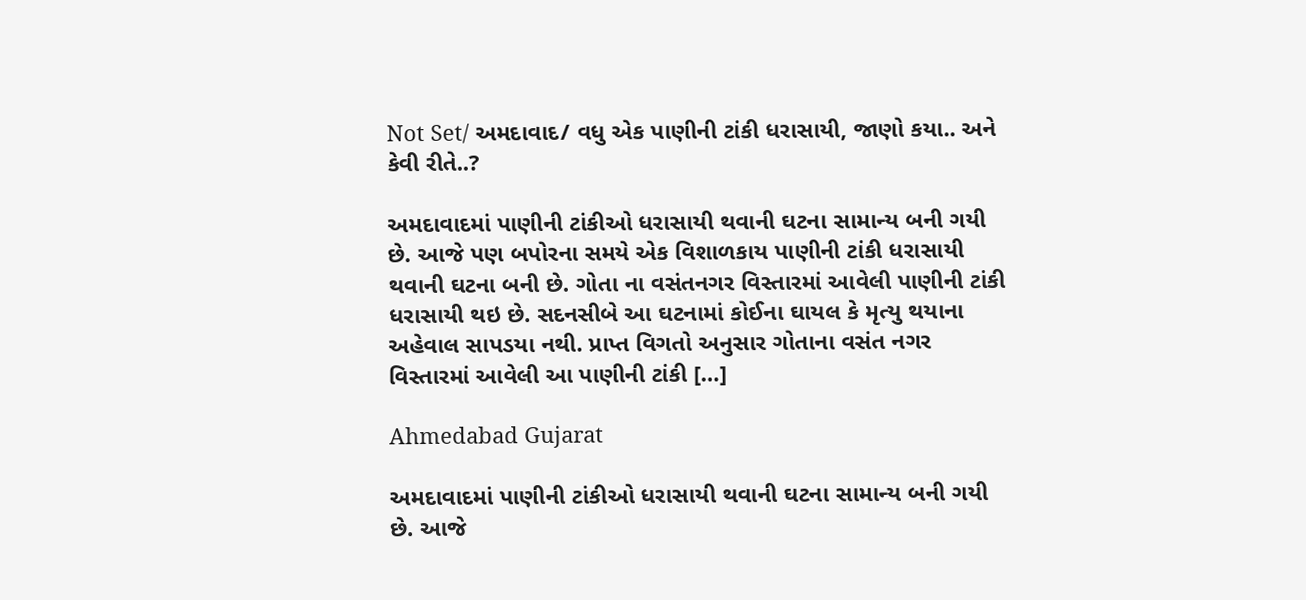Not Set/ અમદાવાદ/ વધુ એક પાણીની ટાંકી ધરાસાયી, જાણો કયા.. અને કેવી રીતે..?

અમદાવાદમાં પાણીની ટાંકીઓ ધરાસાયી થવાની ઘટના સામાન્ય બની ગયી છે. આજે પણ બપોરના સમયે એક વિશાળકાય પાણીની ટાંકી ધરાસાયી થવાની ઘટના બની છે. ગોતા ના વસંતનગર વિસ્તારમાં આવેલી પાણીની ટાંકી ધરાસાયી થઇ છે. સદનસીબે આ ઘટનામાં કોઈના ઘાયલ કે મૃત્યુ થયાના અહેવાલ સાપડયા નથી. પ્રાપ્ત વિગતો અનુસાર ગોતાના વસંત નગર વિસ્તારમાં આવેલી આ પાણીની ટાંકી […]

Ahmedabad Gujarat

અમદાવાદમાં પાણીની ટાંકીઓ ધરાસાયી થવાની ઘટના સામાન્ય બની ગયી છે. આજે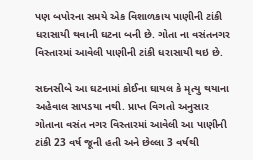પણ બપોરના સમયે એક વિશાળકાય પાણીની ટાંકી ધરાસાયી થવાની ઘટના બની છે. ગોતા ના વસંતનગર વિસ્તારમાં આવેલી પાણીની ટાંકી ધરાસાયી થઇ છે.

સદનસીબે આ ઘટનામાં કોઈના ઘાયલ કે મૃત્યુ થયાના અહેવાલ સાપડયા નથી. પ્રાપ્ત વિગતો અનુસાર ગોતાના વસંત નગર વિસ્તારમાં આવેલી આ પાણીની ટાંકી 23 વર્ષ જૂની હતી અને છેલ્લા 3 વર્ષથી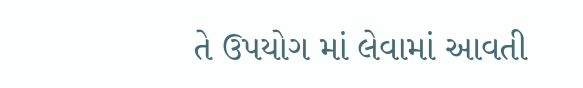તે ઉપયોગ માં લેવામાં આવતી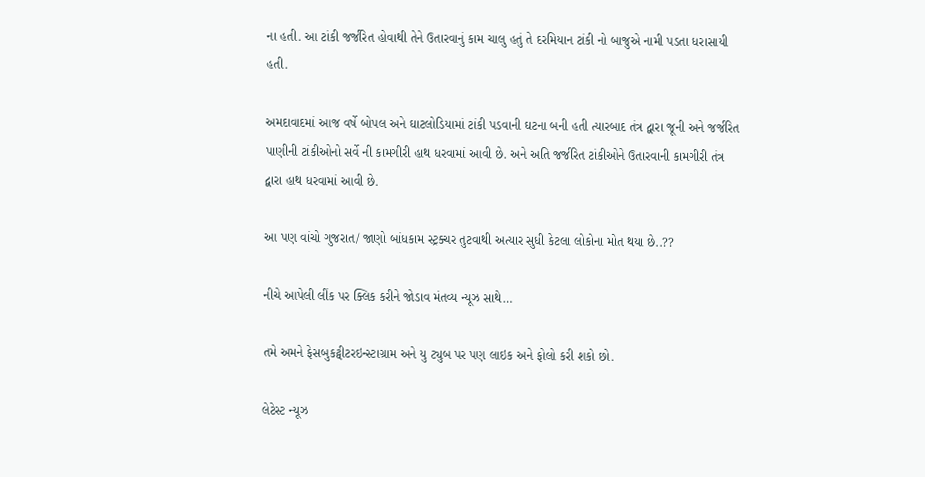ના હતી. આ ટાંકી જર્જરિત હોવાથી તેને ઉતારવાનું કામ ચાલુ હતું તે દરમિયાન ટાંકી નો બાજુએ નામી પડતા ધરાસાયી હતી.

અમદાવાદમાં આજ વર્ષે બોપલ અને ઘાટલોડિયામાં ટાંકી પડવાની ઘટના બની હતી ત્યારબાદ તંત્ર દ્વારા જૂની અને જર્જરિત પાણીની ટાંકીઓનો સર્વે ની કામગીરી હાથ ધરવામાં આવી છે. અને અતિ જર્જરિત ટાંકીઓને ઉતારવાની કામગીરી તંત્ર દ્વારા હાથ ધરવામાં આવી છે.

આ પણ વાંચો ગુજરાત/ જાણો બાંધકામ સ્ટ્રક્ચર તુટવાથી અત્યાર સુધી કેટલા લોકોના મોત થયા છે..??

નીચે આપેલી લીંક પર ક્લિક કરીને જોડાવ મંતવ્ય ન્યૂઝ સાથે…

તમે અમને ફેસબુકટ્વીટરઇન્સ્ટાગ્રામ અને યુ ટ્યુબ પર પણ લાઇક અને ફોલો કરી શકો છો.

લેટેસ્ટ ન્યૂઝ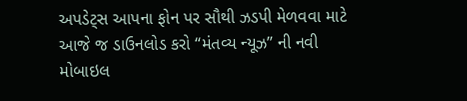અપડેટ્સ આપના ફોન પર સૌથી ઝડપી મેળવવા માટે આજે જ ડાઉનલોડ કરો “મંતવ્ય ન્યૂઝ” ની નવી મોબાઇલ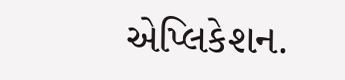એપ્લિકેશન.